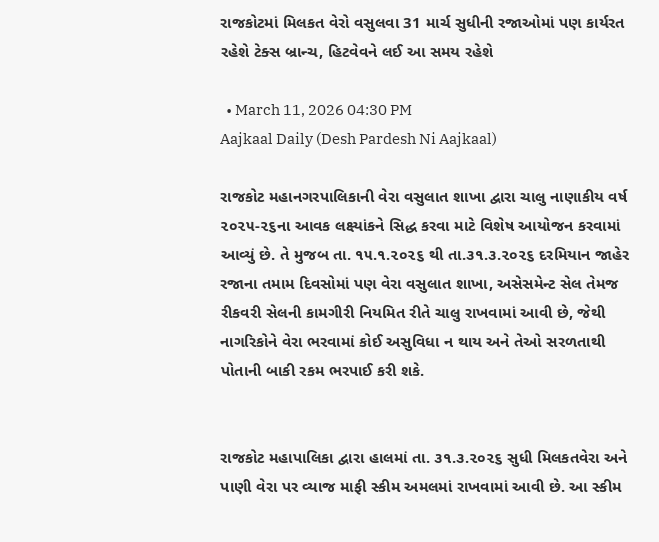રાજકોટમાં મિલકત વેરો વસુલવા 31 માર્ચ સુધીની રજાઓમાં પણ કાર્યરત રહેશે ટેક્સ બ્રાન્ચ, હિટવેવને લઈ આ સમય રહેશે

  • March 11, 2026 04:30 PM
Aajkaal Daily (Desh Pardesh Ni Aajkaal)

રાજકોટ મહાનગરપાલિકાની વેરા વસુલાત શાખા દ્વારા ચાલુ નાણાકીય વર્ષ ૨૦૨૫-૨૬ના આવક લક્ષ્યાંકને સિદ્ધ કરવા માટે વિશેષ આયોજન કરવામાં આવ્યું છે. તે મુજબ તા. ૧૫.૧.૨૦૨૬ થી તા.૩૧.૩.૨૦૨૬ દરમિયાન જાહેર રજાના તમામ દિવસોમાં પણ વેરા વસુલાત શાખા, અસેસમેન્ટ સેલ તેમજ રીકવરી સેલની કામગીરી નિયમિત રીતે ચાલુ રાખવામાં આવી છે, જેથી નાગરિકોને વેરા ભરવામાં કોઈ અસુવિધા ન થાય અને તેઓ સરળતાથી પોતાની બાકી રકમ ભરપાઈ કરી શકે.


રાજકોટ મહાપાલિકા દ્વારા હાલમાં તા. ૩૧.૩.૨૦૨૬ સુધી મિલકતવેરા અને પાણી વેરા પર વ્યાજ માફી સ્કીમ અમલમાં રાખવામાં આવી છે. આ સ્કીમ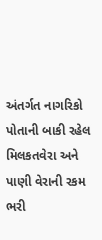અંતર્ગત નાગરિકો પોતાની બાકી રહેલ મિલકતવેરા અને પાણી વેરાની રકમ ભરી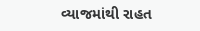વ્યાજમાંથી રાહત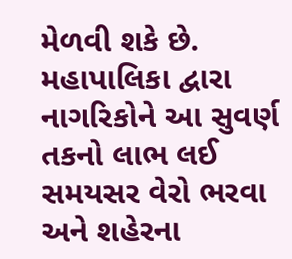મેળવી શકે છે. મહાપાલિકા દ્વારા નાગરિકોને આ સુવર્ણ તકનો લાભ લઈ સમયસર વેરો ભરવા અને શહેરના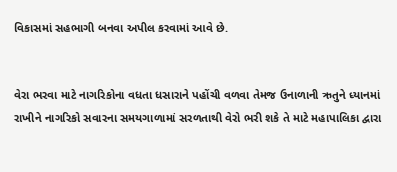વિકાસમાં સહભાગી બનવા અપીલ કરવામાં આવે છે.


વેરા ભરવા માટે નાગરિકોના વધતા ધસારાને પહોંચી વળવા તેમજ ઉનાળાની ઋતુને ધ્યાનમાં રાખીને નાગરિકો સવારના સમયગાળામાં સરળતાથી વેરો ભરી શકે તે માટે મહાપાલિકા દ્વારા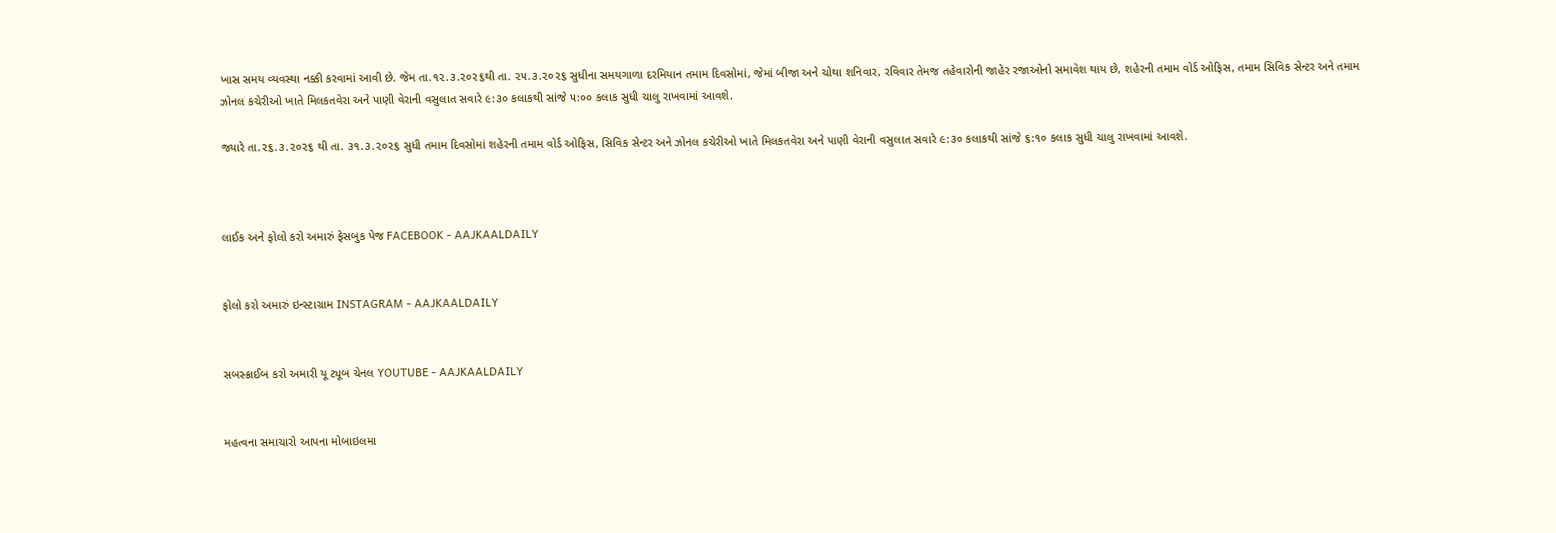ખાસ સમય વ્યવસ્થા નક્કી કરવામાં આવી છે. જેમ તા.૧૨.૩.૨૦૨૬થી તા. ૨૫.૩.૨૦૨૬ સુધીના સમયગાળા દરમિયાન તમામ દિવસોમાં, જેમાં બીજા અને ચોથા શનિવાર, રવિવાર તેમજ તહેવારોની જાહેર રજાઓનો સમાવેશ થાય છે, શહેરની તમામ વોર્ડ ઓફિસ, તમામ સિવિક સેન્ટર અને તમામ ઝોનલ કચેરીઓ ખાતે મિલકતવેરા અને પાણી વેરાની વસુલાત સવારે ૯:૩૦ કલાકથી સાંજે ૫:૦૦ કલાક સુધી ચાલુ રાખવામાં આવશે.

જ્યારે તા.૨૬.૩.૨૦૨૬ થી તા. ૩૧.૩.૨૦૨૬ સુધી તમામ દિવસોમાં શહેરની તમામ વોર્ડ ઓફિસ, સિવિક સેન્ટર અને ઝોનલ કચેરીઓ ખાતે મિલકતવેરા અને પાણી વેરાની વસુલાત સવારે ૯:૩૦ કલાકથી સાંજે ૬:૧૦ કલાક સુધી ચાલુ રાખવામાં આવશે.



લાઈક અને ફોલો કરો અમારું ફેસબુક પેજ FACEBOOK - AAJKAALDAILY


ફોલો કરો અમારું ઇન્સ્ટાગ્રામ INSTAGRAM - AAJKAALDAILY


સબસ્ક્રાઈબ કરો અમારી યૂ ટ્યૂબ ચેનલ YOUTUBE - AAJKAALDAILY


મહત્વના સમાચારો આપના મોબાઇલમા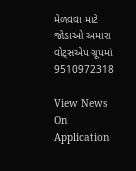મેળવવા માટે જોડાઓ અમારા વોટ્સએપ ગ્રૂપમાં  9510972318

View News On Application